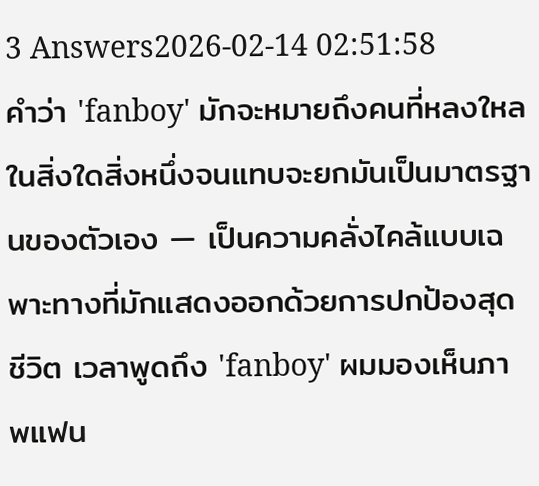3 Answers2026-02-14 02:51:58
คำว่า 'fanboy' มักจะหมายถึงคนที่หลงใหลในสิ่งใดสิ่งหนึ่งจนแทบจะยกมันเป็นมาตรฐานของตัวเอง — เป็นความคลั่งไคล้แบบเฉพาะทางที่มักแสดงออกด้วยการปกป้องสุดชีวิต เวลาพูดถึง 'fanboy' ผมมองเห็นภาพแฟน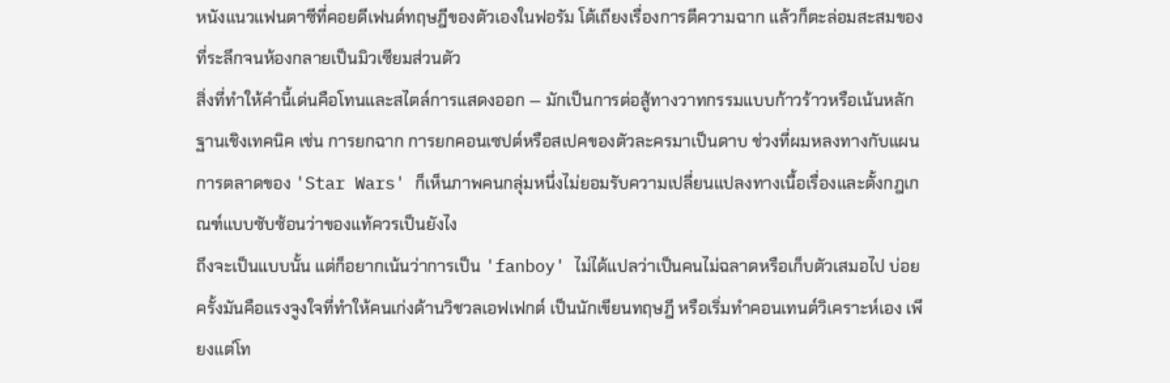หนังแนวแฟนตาซีที่คอยดีเฟนด์ทฤษฎีของตัวเองในฟอรัม โต้เถียงเรื่องการตีความฉาก แล้วก็ตะล่อมสะสมของที่ระลึกจนห้องกลายเป็นมิวเซียมส่วนตัว
สิ่งที่ทำให้คำนี้เด่นคือโทนและสไตล์การแสดงออก — มักเป็นการต่อสู้ทางวาทกรรมแบบก้าวร้าวหรือเน้นหลักฐานเชิงเทคนิค เช่น การยกฉาก การยกคอนเซปต์หรือสเปคของตัวละครมาเป็นดาบ ช่วงที่ผมหลงทางกับแผนการตลาดของ 'Star Wars' ก็เห็นภาพคนกลุ่มหนึ่งไม่ยอมรับความเปลี่ยนแปลงทางเนื้อเรื่องและตั้งกฎเกณฑ์แบบซับซ้อนว่าของแท้ควรเป็นยังไง
ถึงจะเป็นแบบนั้น แต่ก็อยากเน้นว่าการเป็น 'fanboy' ไม่ได้แปลว่าเป็นคนไม่ฉลาดหรือเก็บตัวเสมอไป บ่อยครั้งมันคือแรงจูงใจที่ทำให้คนเก่งด้านวิชวลเอฟเฟกต์ เป็นนักเขียนทฤษฎี หรือเริ่มทำคอนเทนต์วิเคราะห์เอง เพียงแต่โท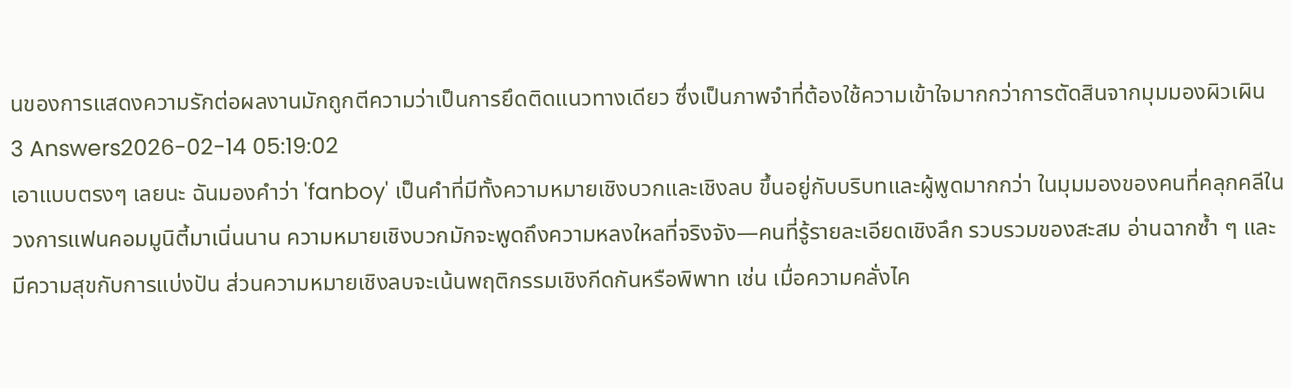นของการแสดงความรักต่อผลงานมักถูกตีความว่าเป็นการยึดติดแนวทางเดียว ซึ่งเป็นภาพจำที่ต้องใช้ความเข้าใจมากกว่าการตัดสินจากมุมมองผิวเผิน
3 Answers2026-02-14 05:19:02
เอาแบบตรงๆ เลยนะ ฉันมองคำว่า 'fanboy' เป็นคำที่มีทั้งความหมายเชิงบวกและเชิงลบ ขึ้นอยู่กับบริบทและผู้พูดมากกว่า ในมุมมองของคนที่คลุกคลีในวงการแฟนคอมมูนิตี้มาเนิ่นนาน ความหมายเชิงบวกมักจะพูดถึงความหลงใหลที่จริงจัง—คนที่รู้รายละเอียดเชิงลึก รวบรวมของสะสม อ่านฉากซ้ำ ๆ และมีความสุขกับการแบ่งปัน ส่วนความหมายเชิงลบจะเน้นพฤติกรรมเชิงกีดกันหรือพิพาท เช่น เมื่อความคลั่งไค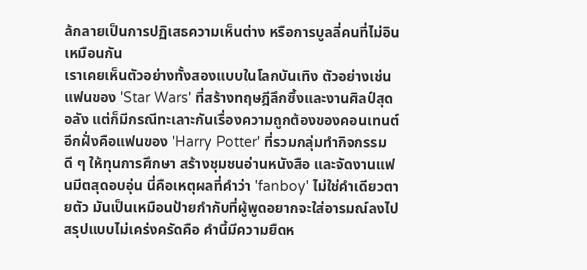ล้กลายเป็นการปฏิเสธความเห็นต่าง หรือการบูลลี่คนที่ไม่อินเหมือนกัน
เราเคยเห็นตัวอย่างทั้งสองแบบในโลกบันเทิง ตัวอย่างเช่นแฟนของ 'Star Wars' ที่สร้างทฤษฎีลึกซึ้งและงานศิลป์สุดอลัง แต่ก็มีกรณีทะเลาะกันเรื่องความถูกต้องของคอนเทนต์ อีกฝั่งคือแฟนของ 'Harry Potter' ที่รวมกลุ่มทำกิจกรรมดี ๆ ให้ทุนการศึกษา สร้างชุมชนอ่านหนังสือ และจัดงานแฟนมีตสุดอบอุ่น นี่คือเหตุผลที่คำว่า 'fanboy' ไม่ใช่คำเดียวตายตัว มันเป็นเหมือนป้ายกำกับที่ผู้พูดอยากจะใส่อารมณ์ลงไป
สรุปแบบไม่เคร่งครัดคือ คำนี้มีความยืดห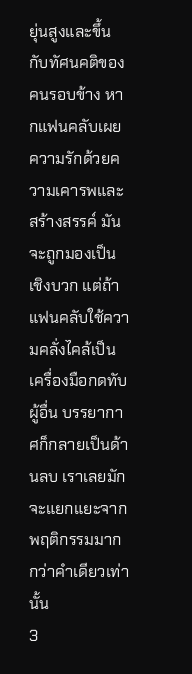ยุ่นสูงและขึ้นกับทัศนคติของคนรอบข้าง หากแฟนคลับเผยความรักด้วยความเคารพและสร้างสรรค์ มันจะถูกมองเป็นเชิงบวก แต่ถ้าแฟนคลับใช้ความคลั่งไคล้เป็นเครื่องมือกดทับผู้อื่น บรรยากาศก็กลายเป็นด้านลบ เราเลยมักจะแยกแยะจากพฤติกรรมมากกว่าคำเดียวเท่านั้น
3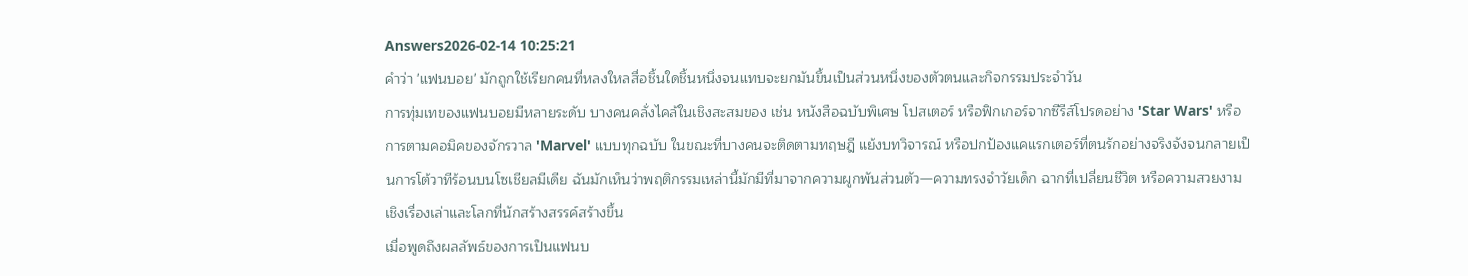Answers2026-02-14 10:25:21
คำว่า 'แฟนบอย' มักถูกใช้เรียกคนที่หลงใหลสื่อชิ้นใดชิ้นหนึ่งจนแทบจะยกมันขึ้นเป็นส่วนหนึ่งของตัวตนและกิจกรรมประจำวัน
การทุ่มเทของแฟนบอยมีหลายระดับ บางคนคลั่งไคล้ในเชิงสะสมของ เช่น หนังสือฉบับพิเศษ โปสเตอร์ หรือฟิกเกอร์จากซีรีส์โปรดอย่าง 'Star Wars' หรือการตามคอมิคของจักรวาล 'Marvel' แบบทุกฉบับ ในขณะที่บางคนจะติดตามทฤษฎี แย้งบทวิจารณ์ หรือปกป้องแคแรกเตอร์ที่ตนรักอย่างจริงจังจนกลายเป็นการโต้วาทีร้อนบนโซเชียลมีเดีย ฉันมักเห็นว่าพฤติกรรมเหล่านี้มักมีที่มาจากความผูกพันส่วนตัว—ความทรงจำวัยเด็ก ฉากที่เปลี่ยนชีวิต หรือความสวยงามเชิงเรื่องเล่าและโลกที่นักสร้างสรรค์สร้างขึ้น
เมื่อพูดถึงผลลัพธ์ของการเป็นแฟนบ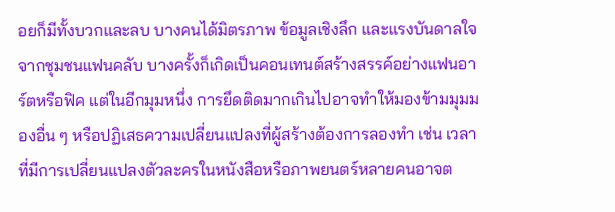อยก็มีทั้งบวกและลบ บางคนได้มิตรภาพ ข้อมูลเชิงลึก และแรงบันดาลใจจากชุมชนแฟนคลับ บางครั้งก็เกิดเป็นคอนเทนต์สร้างสรรค์อย่างแฟนอาร์ตหรือฟิค แต่ในอีกมุมหนึ่ง การยึดติดมากเกินไปอาจทำให้มองข้ามมุมมองอื่น ๆ หรือปฏิเสธความเปลี่ยนแปลงที่ผู้สร้างต้องการลองทำ เช่น เวลาที่มีการเปลี่ยนแปลงตัวละครในหนังสือหรือภาพยนตร์หลายคนอาจต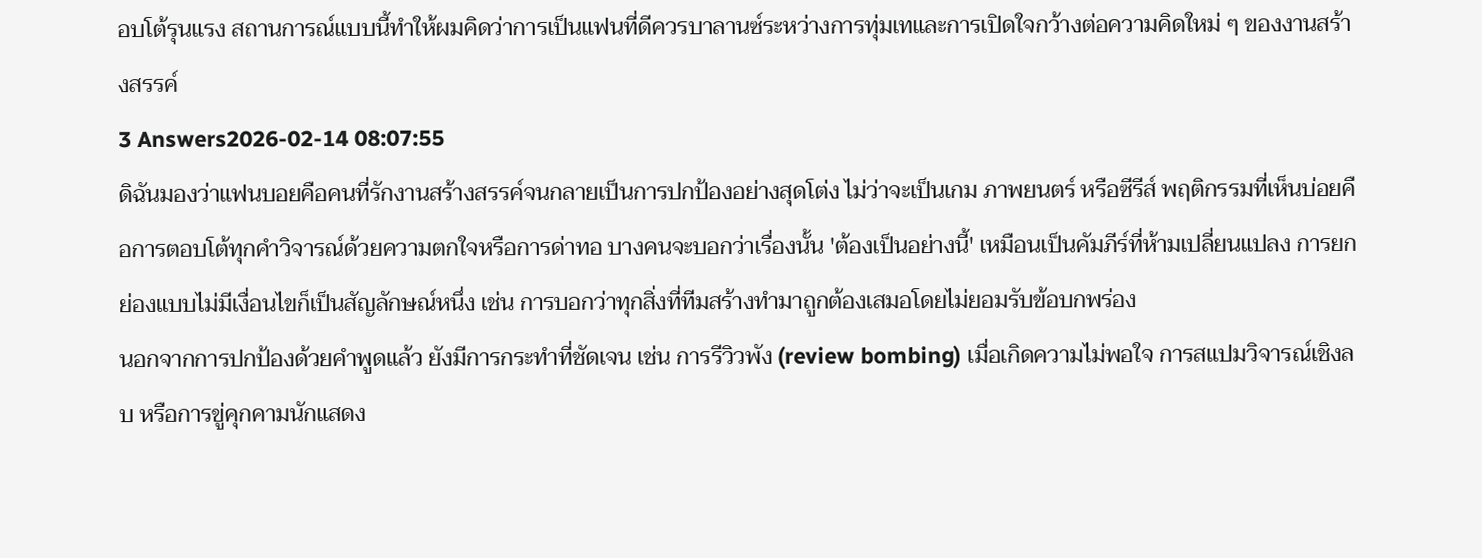อบโต้รุนแรง สถานการณ์แบบนี้ทำให้ผมคิดว่าการเป็นแฟนที่ดีควรบาลานซ์ระหว่างการทุ่มเทและการเปิดใจกว้างต่อความคิดใหม่ ๆ ของงานสร้างสรรค์
3 Answers2026-02-14 08:07:55
ดิฉันมองว่าแฟนบอยคือคนที่รักงานสร้างสรรค์จนกลายเป็นการปกป้องอย่างสุดโต่ง ไม่ว่าจะเป็นเกม ภาพยนตร์ หรือซีรีส์ พฤติกรรมที่เห็นบ่อยคือการตอบโต้ทุกคำวิจารณ์ด้วยความตกใจหรือการด่าทอ บางคนจะบอกว่าเรื่องนั้น 'ต้องเป็นอย่างนี้' เหมือนเป็นคัมภีร์ที่ห้ามเปลี่ยนแปลง การยกย่องแบบไม่มีเงื่อนไขก็เป็นสัญลักษณ์หนึ่ง เช่น การบอกว่าทุกสิ่งที่ทีมสร้างทำมาถูกต้องเสมอโดยไม่ยอมรับข้อบกพร่อง
นอกจากการปกป้องด้วยคำพูดแล้ว ยังมีการกระทำที่ชัดเจน เช่น การรีวิวพัง (review bombing) เมื่อเกิดความไม่พอใจ การสแปมวิจารณ์เชิงลบ หรือการขู่คุกคามนักแสดง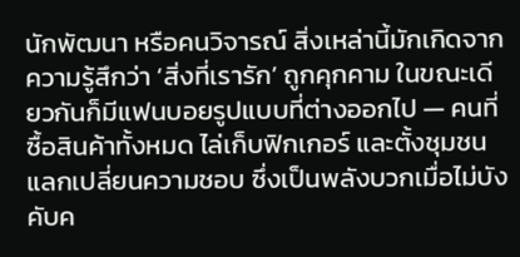นักพัฒนา หรือคนวิจารณ์ สิ่งเหล่านี้มักเกิดจากความรู้สึกว่า ‘สิ่งที่เรารัก’ ถูกคุกคาม ในขณะเดียวกันก็มีแฟนบอยรูปแบบที่ต่างออกไป — คนที่ซื้อสินค้าทั้งหมด ไล่เก็บฟิกเกอร์ และตั้งชุมชนแลกเปลี่ยนความชอบ ซึ่งเป็นพลังบวกเมื่อไม่บังคับค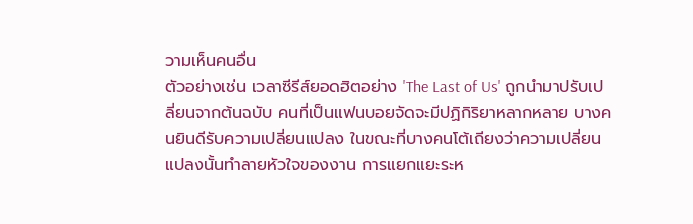วามเห็นคนอื่น
ตัวอย่างเช่น เวลาซีรีส์ยอดฮิตอย่าง 'The Last of Us' ถูกนำมาปรับเปลี่ยนจากต้นฉบับ คนที่เป็นแฟนบอยจัดจะมีปฏิกิริยาหลากหลาย บางคนยินดีรับความเปลี่ยนแปลง ในขณะที่บางคนโต้เถียงว่าความเปลี่ยนแปลงนั้นทำลายหัวใจของงาน การแยกแยะระห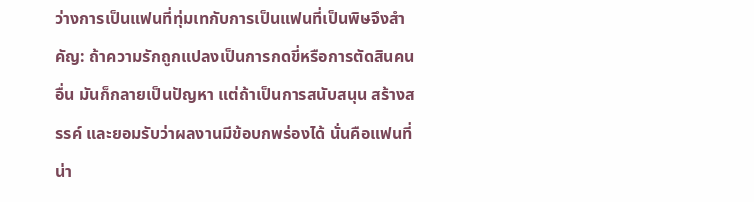ว่างการเป็นแฟนที่ทุ่มเทกับการเป็นแฟนที่เป็นพิษจึงสำคัญ: ถ้าความรักถูกแปลงเป็นการกดขี่หรือการตัดสินคนอื่น มันก็กลายเป็นปัญหา แต่ถ้าเป็นการสนับสนุน สร้างสรรค์ และยอมรับว่าผลงานมีข้อบกพร่องได้ นั่นคือแฟนที่น่า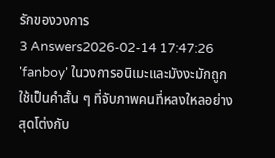รักของวงการ
3 Answers2026-02-14 17:47:26
'fanboy' ในวงการอนิเมะและมังงะมักถูกใช้เป็นคำสั้น ๆ ที่จับภาพคนที่หลงใหลอย่างสุดโต่งกับ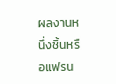ผลงานหนึ่งชิ้นหรือแฟรน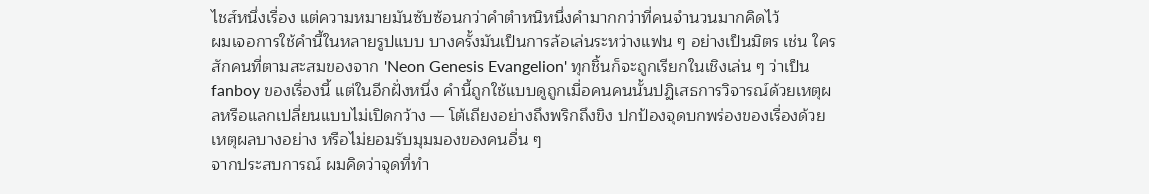ไชส์หนึ่งเรื่อง แต่ความหมายมันซับซ้อนกว่าคำตำหนิหนึ่งคำมากกว่าที่คนจำนวนมากคิดไว้
ผมเจอการใช้คำนี้ในหลายรูปแบบ บางครั้งมันเป็นการล้อเล่นระหว่างแฟน ๆ อย่างเป็นมิตร เช่น ใครสักคนที่ตามสะสมของจาก 'Neon Genesis Evangelion' ทุกชิ้นก็จะถูกเรียกในเชิงเล่น ๆ ว่าเป็น fanboy ของเรื่องนี้ แต่ในอีกฝั่งหนึ่ง คำนี้ถูกใช้แบบดูถูกเมื่อคนคนนั้นปฏิเสธการวิจารณ์ด้วยเหตุผลหรือแลกเปลี่ยนแบบไม่เปิดกว้าง — โต้เถียงอย่างถึงพริกถึงขิง ปกป้องจุดบกพร่องของเรื่องด้วยเหตุผลบางอย่าง หรือไม่ยอมรับมุมมองของคนอื่น ๆ
จากประสบการณ์ ผมคิดว่าจุดที่ทำ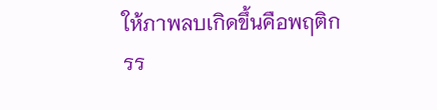ให้ภาพลบเกิดขึ้นคือพฤติกรร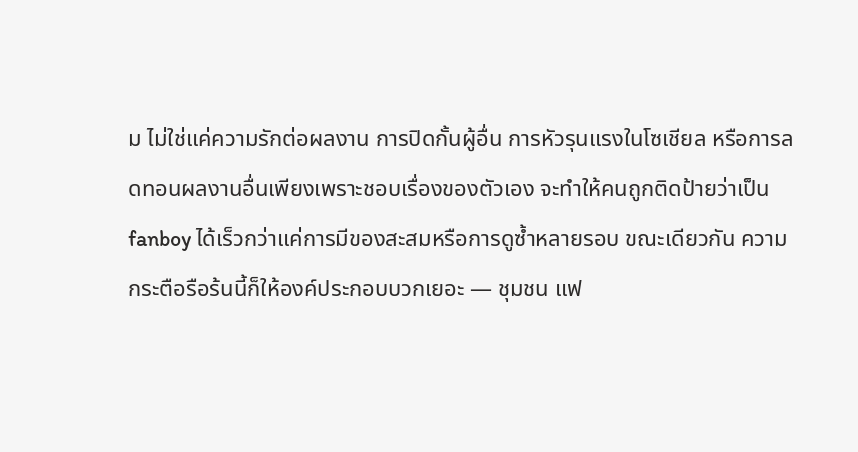ม ไม่ใช่แค่ความรักต่อผลงาน การปิดกั้นผู้อื่น การหัวรุนแรงในโซเชียล หรือการลดทอนผลงานอื่นเพียงเพราะชอบเรื่องของตัวเอง จะทำให้คนถูกติดป้ายว่าเป็น fanboy ได้เร็วกว่าแค่การมีของสะสมหรือการดูซ้ำหลายรอบ ขณะเดียวกัน ความกระตือรือร้นนี้ก็ให้องค์ประกอบบวกเยอะ — ชุมชน แฟ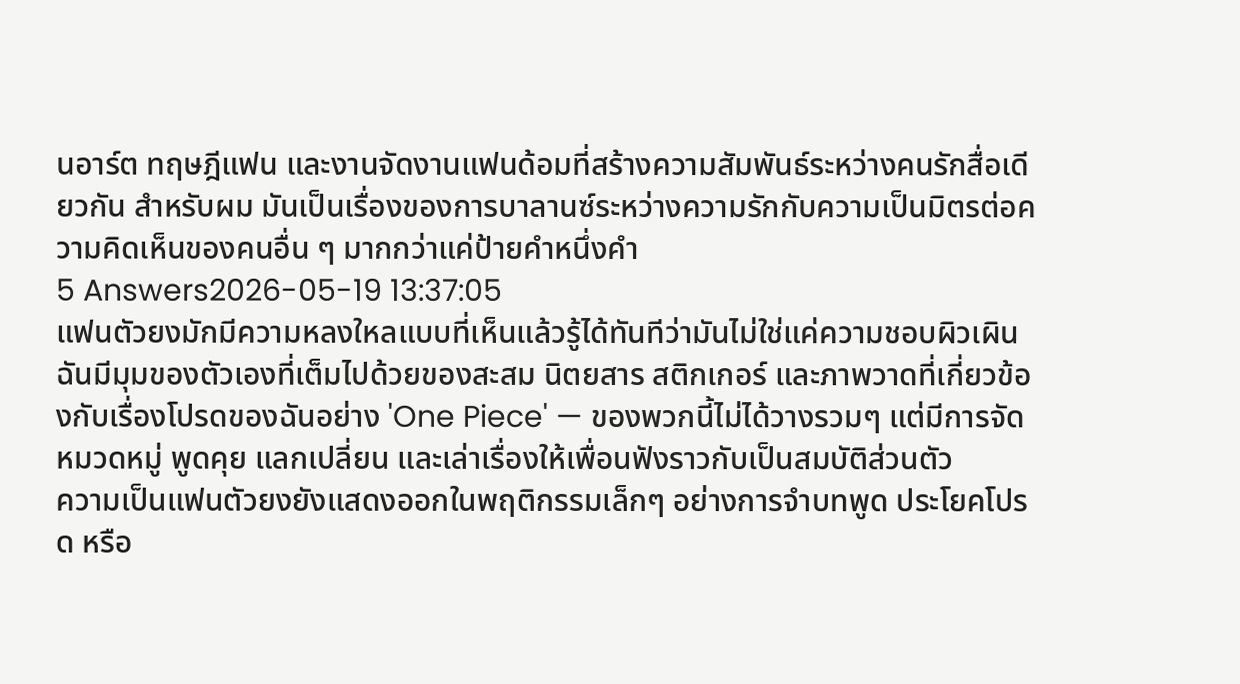นอาร์ต ทฤษฎีแฟน และงานจัดงานแฟนด้อมที่สร้างความสัมพันธ์ระหว่างคนรักสื่อเดียวกัน สำหรับผม มันเป็นเรื่องของการบาลานซ์ระหว่างความรักกับความเป็นมิตรต่อความคิดเห็นของคนอื่น ๆ มากกว่าแค่ป้ายคำหนึ่งคำ
5 Answers2026-05-19 13:37:05
แฟนตัวยงมักมีความหลงใหลแบบที่เห็นแล้วรู้ได้ทันทีว่ามันไม่ใช่แค่ความชอบผิวเผิน ฉันมีมุมของตัวเองที่เต็มไปด้วยของสะสม นิตยสาร สติกเกอร์ และภาพวาดที่เกี่ยวข้องกับเรื่องโปรดของฉันอย่าง 'One Piece' — ของพวกนี้ไม่ได้วางรวมๆ แต่มีการจัดหมวดหมู่ พูดคุย แลกเปลี่ยน และเล่าเรื่องให้เพื่อนฟังราวกับเป็นสมบัติส่วนตัว
ความเป็นแฟนตัวยงยังแสดงออกในพฤติกรรมเล็กๆ อย่างการจำบทพูด ประโยคโปรด หรือ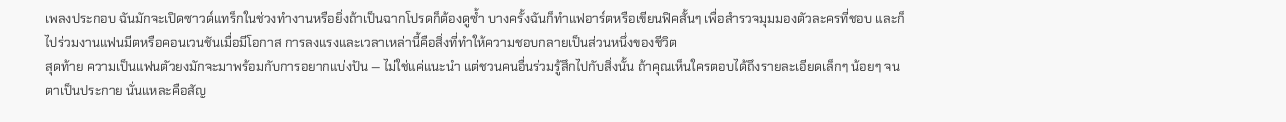เพลงประกอบ ฉันมักจะเปิดซาวด์แทร็กในช่วงทำงานหรือยิ่งถ้าเป็นฉากโปรดก็ต้องดูซ้ำ บางครั้งฉันก็ทำแฟอาร์ตหรือเขียนฟิคสั้นๆ เพื่อสำรวจมุมมองตัวละครที่ชอบ และก็ไปร่วมงานแฟนมีตหรือคอนเวนชันเมื่อมีโอกาส การลงแรงและเวลาเหล่านี้คือสิ่งที่ทำให้ความชอบกลายเป็นส่วนหนึ่งของชีวิต
สุดท้าย ความเป็นแฟนตัวยงมักจะมาพร้อมกับการอยากแบ่งปัน — ไม่ใช่แค่แนะนำ แต่ชวนคนอื่นร่วมรู้สึกไปกับสิ่งนั้น ถ้าคุณเห็นใครตอบได้ถึงรายละเอียดเล็กๆ น้อยๆ จนตาเป็นประกาย นั่นแหละคือสัญ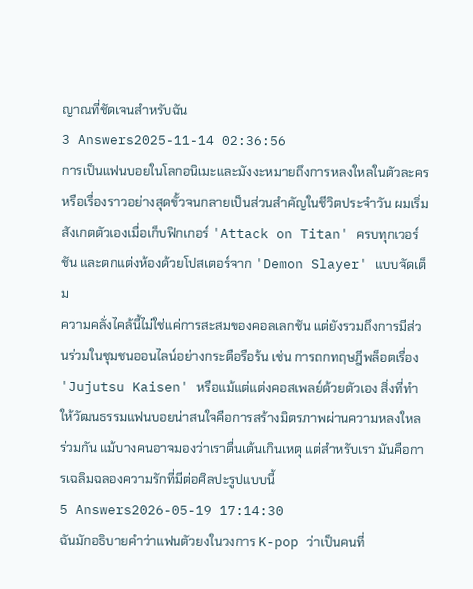ญาณที่ชัดเจนสำหรับฉัน
3 Answers2025-11-14 02:36:56
การเป็นแฟนบอยในโลกอนิเมะและมังงะหมายถึงการหลงใหลในตัวละครหรือเรื่องราวอย่างสุดขั้วจนกลายเป็นส่วนสำคัญในชีวิตประจำวัน ผมเริ่มสังเกตตัวเองเมื่อเก็บฟิกเกอร์ 'Attack on Titan' ครบทุกเวอร์ชัน และตกแต่งห้องด้วยโปสเตอร์จาก 'Demon Slayer' แบบจัดเต็ม
ความคลั่งไคล้นี้ไม่ใช่แค่การสะสมของคอลเลกชัน แต่ยังรวมถึงการมีส่วนร่วมในชุมชนออนไลน์อย่างกระตือรือร้น เช่น การถกทฤษฎีพล็อตเรื่อง 'Jujutsu Kaisen' หรือแม้แต่แต่งคอสเพลย์ด้วยตัวเอง สิ่งที่ทำให้วัฒนธรรมแฟนบอยน่าสนใจคือการสร้างมิตรภาพผ่านความหลงใหลร่วมกัน แม้บางคนอาจมองว่าเราตื่นเต้นเกินเหตุ แต่สำหรับเรา มันคือการเฉลิมฉลองความรักที่มีต่อศิลปะรูปแบบนี้
5 Answers2026-05-19 17:14:30
ฉันมักอธิบายคำว่าแฟนตัวยงในวงการ K-pop ว่าเป็นคนที่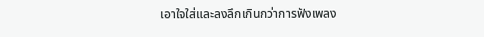เอาใจใส่และลงลึกเกินกว่าการฟังเพลง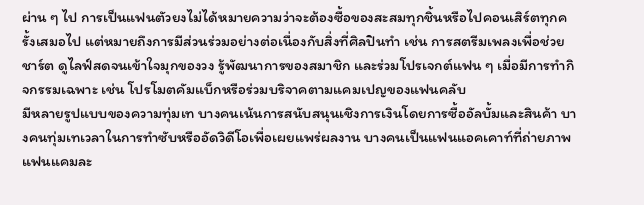ผ่าน ๆ ไป การเป็นแฟนตัวยงไม่ได้หมายความว่าจะต้องซื้อของสะสมทุกชิ้นหรือไปคอนเสิร์ตทุกครั้งเสมอไป แต่หมายถึงการมีส่วนร่วมอย่างต่อเนื่องกับสิ่งที่ศิลปินทำ เช่น การสตรีมเพลงเพื่อช่วยชาร์ต ดูไลฟ์สดจนเข้าใจมุกของวง รู้พัฒนาการของสมาชิก และร่วมโปรเจกต์แฟน ๆ เมื่อมีการทำกิจกรรมเฉพาะ เช่น โปรโมตคัมแบ็กหรือร่วมบริจาคตามแคมเปญของแฟนคลับ
มีหลายรูปแบบของความทุ่มเท บางคนเน้นการสนับสนุนเชิงการเงินโดยการซื้ออัลบั้มและสินค้า บางคนทุ่มเทเวลาในการทำซับหรืออัดวิดีโอเพื่อเผยแพร่ผลงาน บางคนเป็นแฟนแอคเคาท์ที่ถ่ายภาพแฟนแคมละ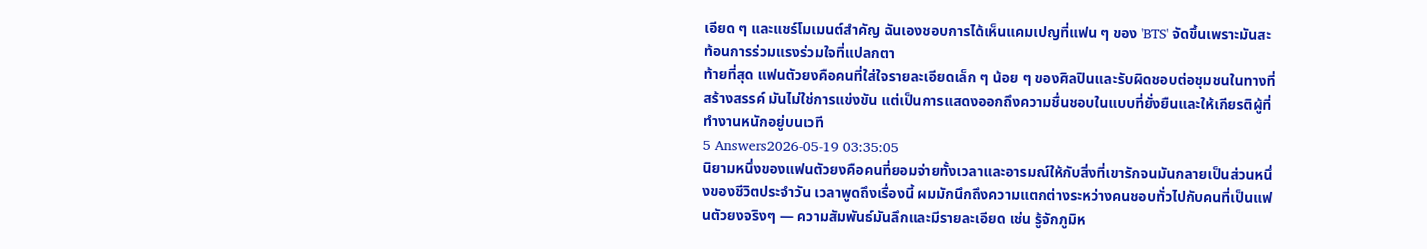เอียด ๆ และแชร์โมเมนต์สำคัญ ฉันเองชอบการได้เห็นแคมเปญที่แฟน ๆ ของ 'BTS' จัดขึ้นเพราะมันสะท้อนการร่วมแรงร่วมใจที่แปลกตา
ท้ายที่สุด แฟนตัวยงคือคนที่ใส่ใจรายละเอียดเล็ก ๆ น้อย ๆ ของศิลปินและรับผิดชอบต่อชุมชนในทางที่สร้างสรรค์ มันไม่ใช่การแข่งขัน แต่เป็นการแสดงออกถึงความชื่นชอบในแบบที่ยั่งยืนและให้เกียรติผู้ที่ทำงานหนักอยู่บนเวที
5 Answers2026-05-19 03:35:05
นิยามหนึ่งของแฟนตัวยงคือคนที่ยอมจ่ายทั้งเวลาและอารมณ์ให้กับสิ่งที่เขารักจนมันกลายเป็นส่วนหนึ่งของชีวิตประจำวัน เวลาพูดถึงเรื่องนี้ ผมมักนึกถึงความแตกต่างระหว่างคนชอบทั่วไปกับคนที่เป็นแฟนตัวยงจริงๆ — ความสัมพันธ์มันลึกและมีรายละเอียด เช่น รู้จักภูมิห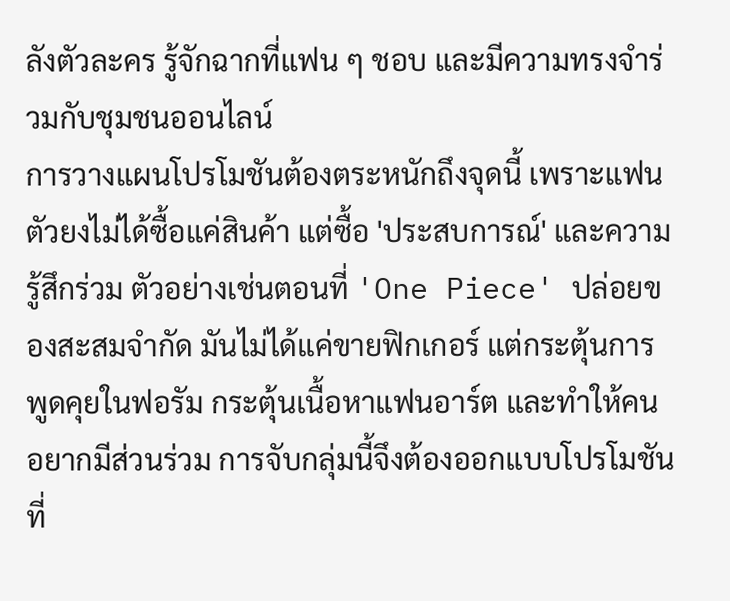ลังตัวละคร รู้จักฉากที่แฟน ๆ ชอบ และมีความทรงจำร่วมกับชุมชนออนไลน์
การวางแผนโปรโมชันต้องตระหนักถึงจุดนี้ เพราะแฟนตัวยงไม่ได้ซื้อแค่สินค้า แต่ซื้อ 'ประสบการณ์' และความรู้สึกร่วม ตัวอย่างเช่นตอนที่ 'One Piece' ปล่อยของสะสมจำกัด มันไม่ได้แค่ขายฟิกเกอร์ แต่กระตุ้นการพูดคุยในฟอรัม กระตุ้นเนื้อหาแฟนอาร์ต และทำให้คนอยากมีส่วนร่วม การจับกลุ่มนี้จึงต้องออกแบบโปรโมชันที่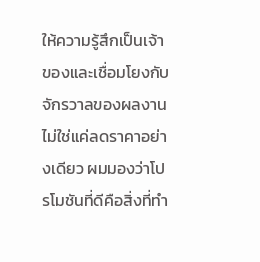ให้ความรู้สึกเป็นเจ้าของและเชื่อมโยงกับจักรวาลของผลงาน ไม่ใช่แค่ลดราคาอย่างเดียว ผมมองว่าโปรโมชันที่ดีคือสิ่งที่ทำ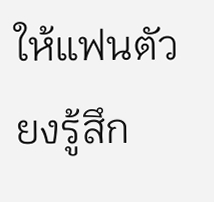ให้แฟนตัวยงรู้สึก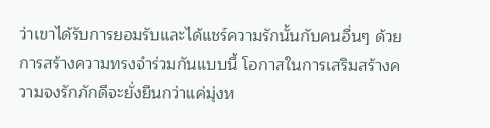ว่าเขาได้รับการยอมรับและได้แชร์ความรักนั้นกับคนอื่นๆ ด้วยการสร้างความทรงจำร่วมกันแบบนี้ โอกาสในการเสริมสร้างความจงรักภักดีจะยั่งยืนกว่าแค่มุ่งห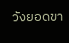วังยอดขา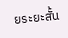ยระยะสั้น